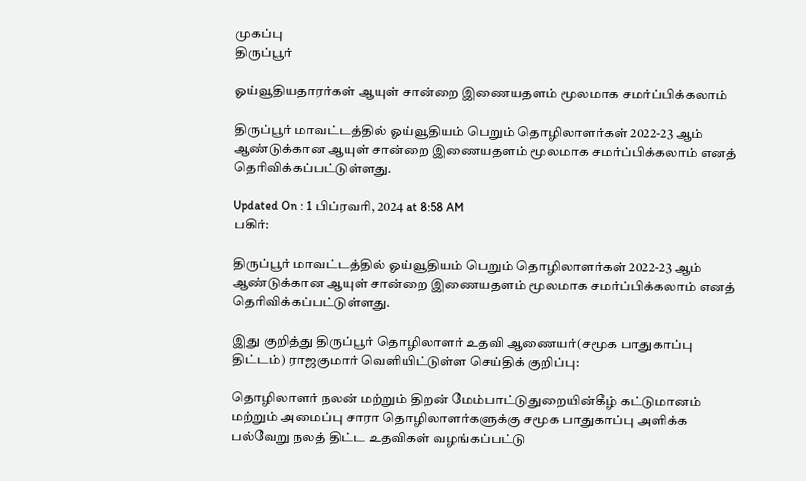முகப்பு
திருப்பூர்

ஓய்வூதியதாரர்கள் ஆயுள் சான்றை இணையதளம் மூலமாக சமர்ப்பிக்கலாம்

திருப்பூர் மாவட்டத்தில் ஓய்வூதியம் பெறும் தொழிலாளர்கள் 2022-23 ஆம் ஆண்டுக்கான ஆயுள் சான்றை இணையதளம் மூலமாக சமர்ப்பிக்கலாம் எனத் தெரிவிக்கப்பட்டுள்ளது.

Updated On : 1 பிப்ரவரி, 2024 at 8:58 AM
பகிர்:

திருப்பூர் மாவட்டத்தில் ஓய்வூதியம் பெறும் தொழிலாளர்கள் 2022-23 ஆம் ஆண்டுக்கான ஆயுள் சான்றை இணையதளம் மூலமாக சமர்ப்பிக்கலாம் எனத் தெரிவிக்கப்பட்டுள்ளது.

இது குறித்து திருப்பூர் தொழிலாளர் உதவி ஆணையர்(சமூக பாதுகாப்பு திட்டம்) ராஜகுமார் வெளியிட்டுள்ள செய்திக் குறிப்பு:

தொழிலாளர் நலன் மற்றும் திறன் மேம்பாட்டுதுறையின்கீழ் கட்டுமானம் மற்றும் அமைப்பு சாரா தொழிலாளர்களுக்கு சமூக பாதுகாப்பு அளிக்க பல்வேறு நலத் திட்ட உதவிகள் வழங்கப்பட்டு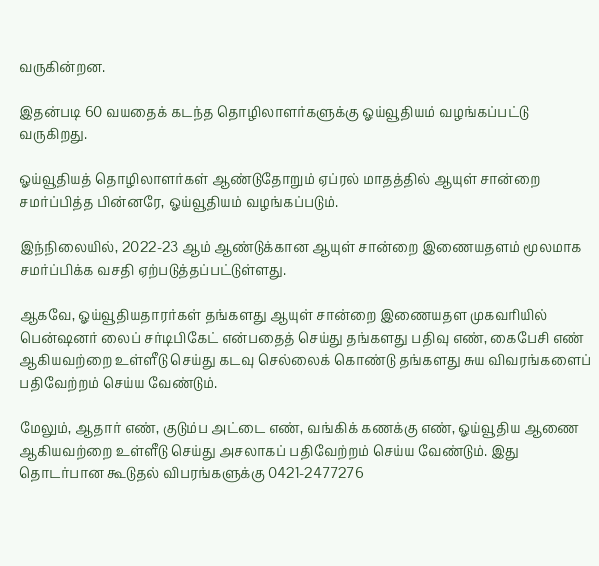வருகின்றன.

இதன்படி 60 வயதைக் கடந்த தொழிலாளர்களுக்கு ஓய்வூதியம் வழங்கப்பட்டு வருகிறது.

ஓய்வூதியத் தொழிலாளர்கள் ஆண்டுதோறும் ஏப்ரல் மாதத்தில் ஆயுள் சான்றை சமர்ப்பித்த பின்னரே, ஓய்வூதியம் வழங்கப்படும்.

இந்நிலையில், 2022-23 ஆம் ஆண்டுக்கான ஆயுள் சான்றை இணையதளம் மூலமாக சமர்ப்பிக்க வசதி ஏற்படுத்தப்பட்டுள்ளது.

ஆகவே, ஓய்வூதியதாரர்கள் தங்களது ஆயுள் சான்றை இணையதள முகவரியில் பென்ஷனர் லைப் சர்டிபிகேட் என்பதைத் செய்து தங்களது பதிவு எண், கைபேசி எண் ஆகியவற்றை உள்ளீடு செய்து கடவு செல்லைக் கொண்டு தங்களது சுய விவரங்களைப் பதிவேற்றம் செய்ய வேண்டும்.

மேலும், ஆதார் எண், குடும்ப அட்டை எண், வங்கிக் கணக்கு எண், ஓய்வூதிய ஆணை ஆகியவற்றை உள்ளீடு செய்து அசலாகப் பதிவேற்றம் செய்ய வேண்டும். இது தொடர்பான கூடுதல் விபரங்களுக்கு 0421-2477276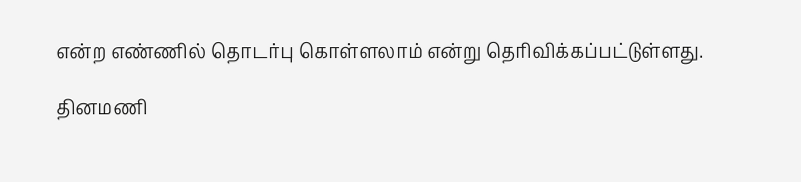என்ற எண்ணில் தொடர்பு கொள்ளலாம் என்று தெரிவிக்கப்பட்டுள்ளது.

தினமணி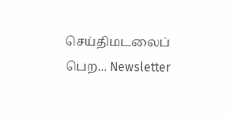செய்திமடலைப் பெற... Newsletter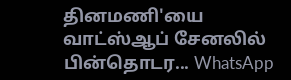தினமணி'யை வாட்ஸ்ஆப் சேனலில் பின்தொடர... WhatsApp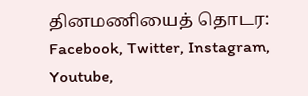தினமணியைத் தொடர: Facebook, Twitter, Instagram, Youtube,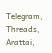Telegram, Threads, Arattai,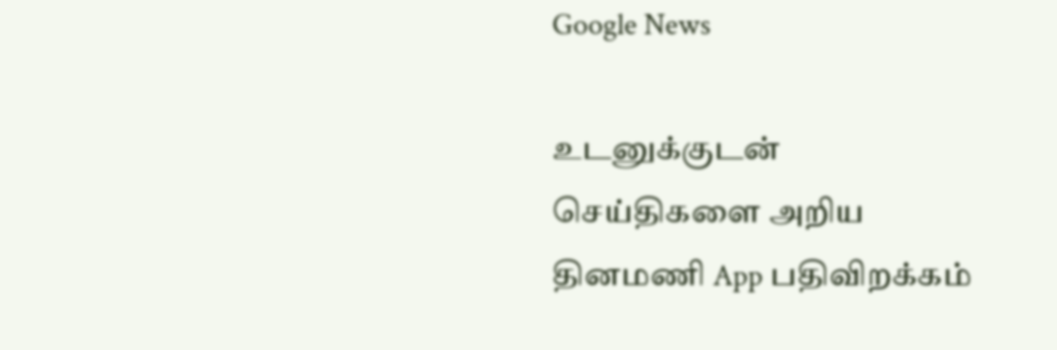Google News

உடனுக்குடன் செய்திகளை அறிய தினமணி App பதிவிறக்கம்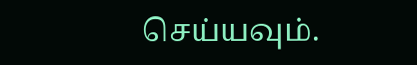செய்யவும்.